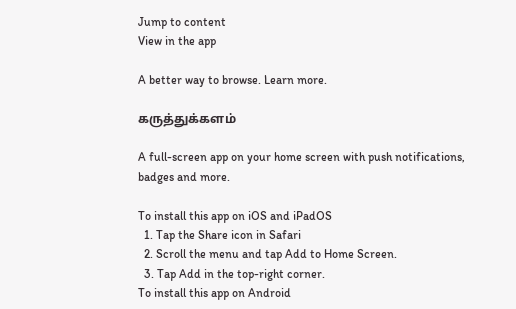Jump to content
View in the app

A better way to browse. Learn more.

கருத்துக்களம்

A full-screen app on your home screen with push notifications, badges and more.

To install this app on iOS and iPadOS
  1. Tap the Share icon in Safari
  2. Scroll the menu and tap Add to Home Screen.
  3. Tap Add in the top-right corner.
To install this app on Android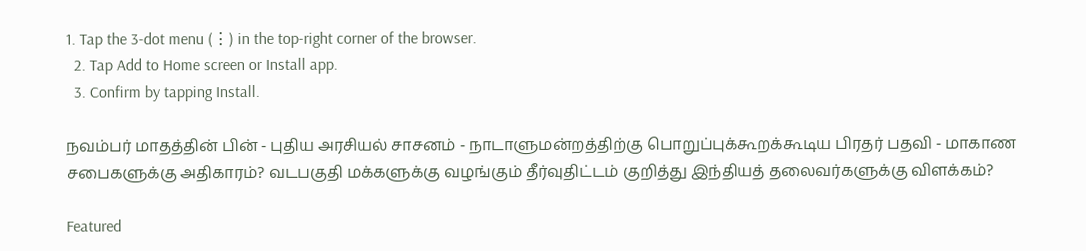1. Tap the 3-dot menu (⋮) in the top-right corner of the browser.
  2. Tap Add to Home screen or Install app.
  3. Confirm by tapping Install.

நவம்பர் மாதத்தின் பின் ‐ புதிய அரசியல் சாசனம் ‐ நாடாளுமன்றத்திற்கு பொறுப்புக்கூறக்கூடிய பிரதர் பதவி ‐ மாகாண சபைகளுக்கு அதிகாரம்? வடபகுதி மக்களுக்கு வழங்கும் தீர்வுதிட்டம் குறித்து இந்தியத் தலைவர்களுக்கு விளக்கம்?

Featured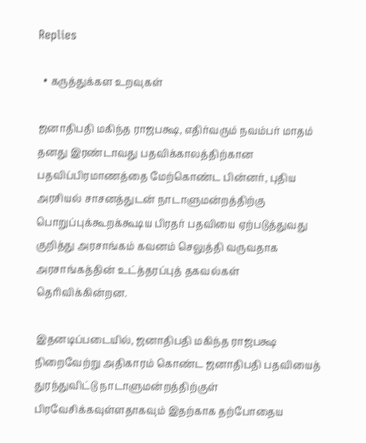Replies

  • கருத்துக்கள உறவுகள்

ஜனாதிபதி மகிந்த ராஜபக்ஷ, எதிர்வரும் நவம்பர் மாதம் தனது இரண்டாவது பதவிக்காலத்திற்கான பதவிப்பிரமாணத்தை மேற்கொண்ட பின்னர், புதிய அரசியல் சாசனத்துடன் நாடாளுமன்றத்திற்கு பொறுப்புக்கூறக்கூடிய பிரதர் பதவியை ஏற்படுத்துவது குறித்து அரசாங்கம் கவனம் செலுத்தி வருவதாக அரசாங்கத்தின் உட்த்தரப்புத் தகவல்கள் தெரிவிக்கின்றன.

இதனடிப்படையில், ஜனாதிபதி மகிந்த ராஜபக்ஷ நிறைவேற்று அதிகாரம் கொண்ட ஜனாதிபதி பதவியைத் துரந்துவிட்டு நாடாளுமன்றத்திற்குள் பிரவேசிக்கவுள்ளதாகவும் இதற்காக தற்போதைய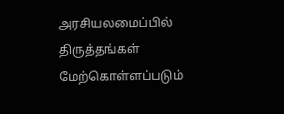அரசியலமைப்பில் திருத்தங்கள் மேற்கொள்ளப்படும்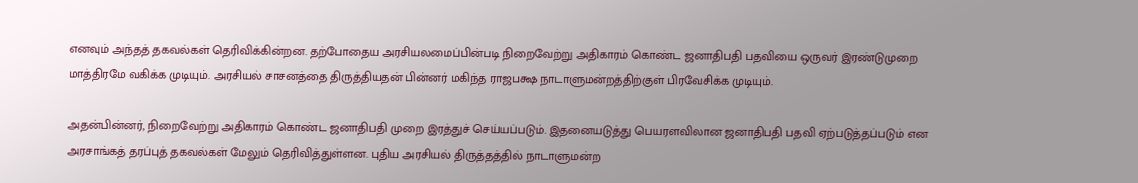எனவும் அந்தத் தகவல்கள் தெரிவிக்கின்றன. தற்போதைய அரசியலமைப்பின்படி நிறைவேற்று அதிகாரம் கொண்ட ஜனாதிபதி பதவியை ஒருவர் இரண்டுமுறை மாத்திரமே வகிக்க முடியும். அரசியல் சாசனத்தை திருத்தியதன் பின்னர் மகிந்த ராஜபக்ஷ நாடாளுமன்றத்திற்குள் பிரவேசிக்க முடியும்.

அதன்பின்னர், நிறைவேற்று அதிகாரம் கொண்ட ஜனாதிபதி முறை இரத்துச் செய்யப்படும். இதனையடுத்து பெயரளவிலான ஜனாதிபதி பதவி ஏற்படுத்தப்படும் என அரசாங்கத் தரப்புத் தகவல்கள் மேலும் தெரிவித்துள்ளன. புதிய அரசியல் திருத்தத்தில் நாடாளுமன்ற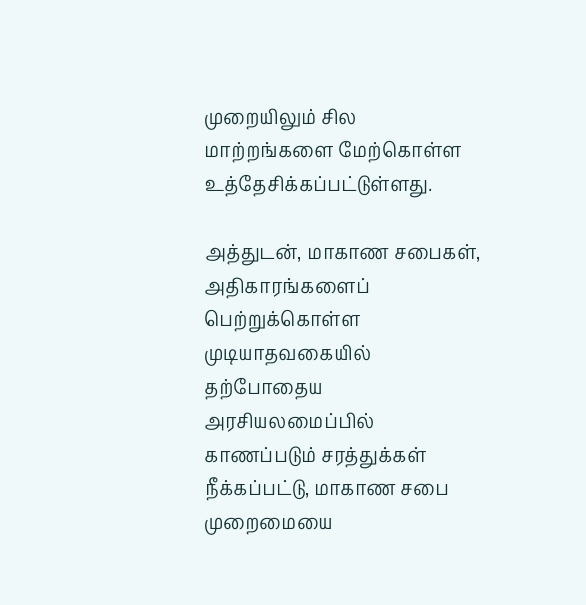முறையிலும் சில மாற்றங்களை மேற்கொள்ள உத்தேசிக்கப்பட்டுள்ளது.

அத்துடன், மாகாண சபைகள், அதிகாரங்களைப் பெற்றுக்கொள்ள முடியாதவகையில் தற்போதைய அரசியலமைப்பில் காணப்படும் சரத்துக்கள் நீக்கப்பட்டு, மாகாண சபை முறைமையை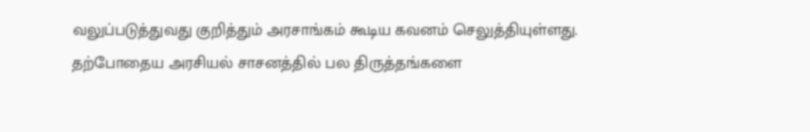வலுப்படுத்துவது குறித்தும் அரசாங்கம் கூடிய கவனம் செலுத்தியுள்ளது. தற்போதைய அரசியல் சாசனத்தில் பல திருத்தங்களை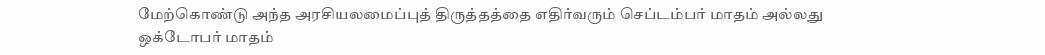மேற்கொண்டு அந்த அரசியலமைப்புத் திருத்தத்தை எதிர்வரும் செப்டம்பர் மாதம் அல்லது ஒக்டோபர் மாதம்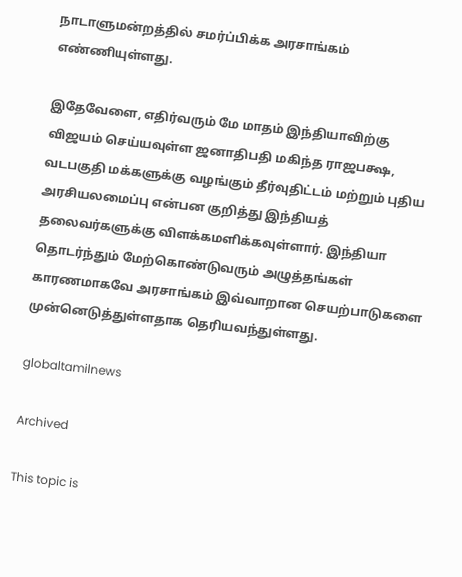நாடாளுமன்றத்தில் சமர்ப்பிக்க அரசாங்கம் எண்ணியுள்ளது.

இதேவேளை, எதிர்வரும் மே மாதம் இந்தியாவிற்கு விஜயம் செய்யவுள்ள ஜனாதிபதி மகிந்த ராஜபக்ஷ, வடபகுதி மக்களுக்கு வழங்கும் தீர்வுதிட்டம் மற்றும் புதிய அரசியலமைப்பு என்பன குறித்து இந்தியத் தலைவர்களுக்கு விளக்கமளிக்கவுள்ளார். இந்தியா தொடர்ந்தும் மேற்கொண்டுவரும் அழுத்தங்கள் காரணமாகவே அரசாங்கம் இவ்வாறான செயற்பாடுகளை முன்னெடுத்துள்ளதாக தெரியவந்துள்ளது.

globaltamilnews

Archived

This topic is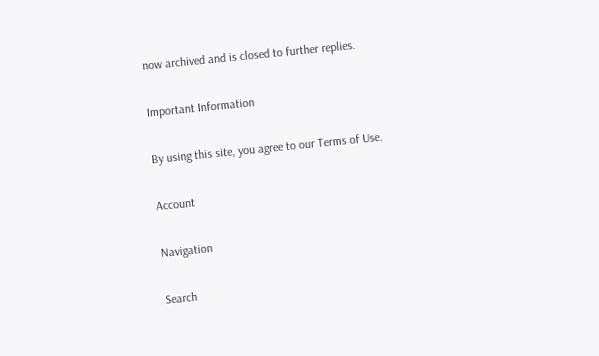now archived and is closed to further replies.

Important Information

By using this site, you agree to our Terms of Use.

Account

Navigation

Search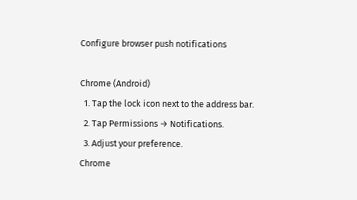Configure browser push notifications

Chrome (Android)
  1. Tap the lock icon next to the address bar.
  2. Tap Permissions → Notifications.
  3. Adjust your preference.
Chrome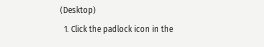(Desktop)
  1. Click the padlock icon in the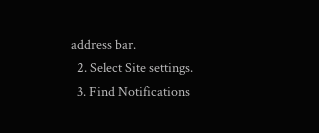address bar.
  2. Select Site settings.
  3. Find Notifications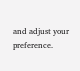and adjust your preference.